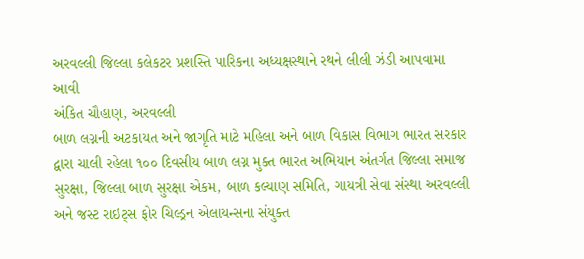અરવલ્લી જિલ્લા કલેકટર પ્રશસ્તિ પારિકના અધ્યક્ષસ્થાને રથને લીલી ઝંડી આપવામા આવી
અંકિત ચૌહાણ, અરવલ્લી
બાળ લગ્નની અટકાયત અને જાગૃતિ માટે મહિલા અને બાળ વિકાસ વિભાગ ભારત સરકાર દ્વારા ચાલી રહેલા ૧૦૦ દિવસીય બાળ લગ્ન મુક્ત ભારત અભિયાન અંતર્ગત જિલ્લા સમાજ સુરક્ષા, જિલ્લા બાળ સુરક્ષા એકમ, બાળ કલ્યાણ સમિતિ, ગાયત્રી સેવા સંસ્થા અરવલ્લી અને જસ્ટ રાઇટ્સ ફોર ચિલ્ડ્રન એલાયન્સના સંયુક્ત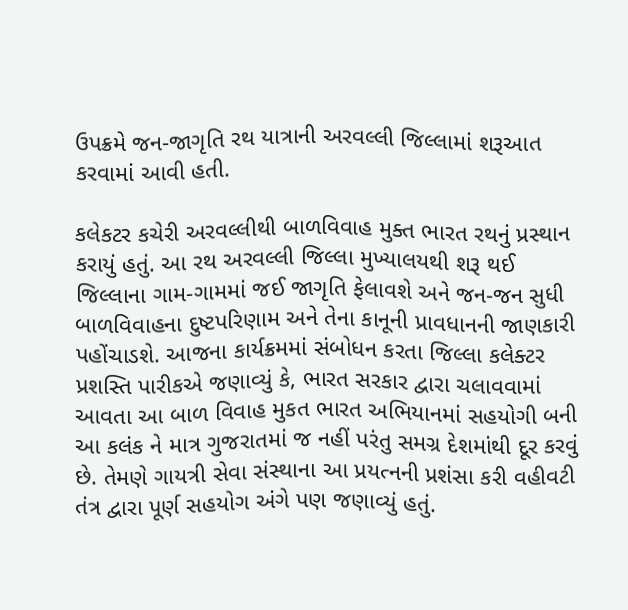ઉપક્રમે જન-જાગૃતિ રથ યાત્રાની અરવલ્લી જિલ્લામાં શરૂઆત કરવામાં આવી હતી.

કલેકટર કચેરી અરવલ્લીથી બાળવિવાહ મુક્ત ભારત રથનું પ્રસ્થાન કરાયું હતું. આ રથ અરવલ્લી જિલ્લા મુખ્યાલયથી શરૂ થઈ જિલ્લાના ગામ-ગામમાં જઈ જાગૃતિ ફેલાવશે અને જન-જન સુધી બાળવિવાહના દુષ્ટપરિણામ અને તેના કાનૂની પ્રાવધાનની જાણકારી પહોંચાડશે. આજના કાર્યક્રમમાં સંબોધન કરતા જિલ્લા કલેક્ટર પ્રશસ્તિ પારીકએ જણાવ્યું કે, ભારત સરકાર દ્વારા ચલાવવામાં આવતા આ બાળ વિવાહ મુકત ભારત અભિયાનમાં સહયોગી બની આ કલંક ને માત્ર ગુજરાતમાં જ નહીં પરંતુ સમગ્ર દેશમાંથી દૂર કરવું છે. તેમણે ગાયત્રી સેવા સંસ્થાના આ પ્રયત્નની પ્રશંસા કરી વહીવટી તંત્ર દ્વારા પૂર્ણ સહયોગ અંગે પણ જણાવ્યું હતું.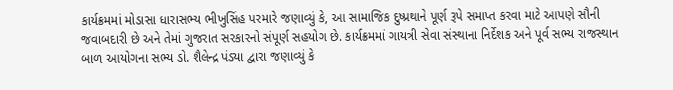કાર્યક્રમમાં મોડાસા ધારાસભ્ય ભીખુસિંહ પરમારે જણાવ્યું કે, આ સામાજિક દુષ્પ્રથાને પૂર્ણ રૂપે સમાપ્ત કરવા માટે આપણે સૌની જવાબદારી છે અને તેમાં ગુજરાત સરકારનો સંપૂર્ણ સહયોગ છે. કાર્યક્રમમાં ગાયત્રી સેવા સંસ્થાના નિર્દેશક અને પૂર્વ સભ્ય રાજસ્થાન બાળ આયોગના સભ્ય ડો. શૈલેન્દ્ર પંડ્યા દ્વારા જણાવ્યું કે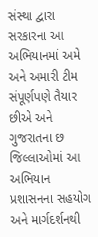સંસ્થા દ્વારા સરકારના આ અભિયાનમાં અમે અને અમારી ટીમ સંપૂર્ણપણે તૈયાર છીએ અને ગુજરાતના છ જિલ્લાઓમાં આ અભિયાન પ્રશાસનના સહયોગ અને માર્ગદર્શનથી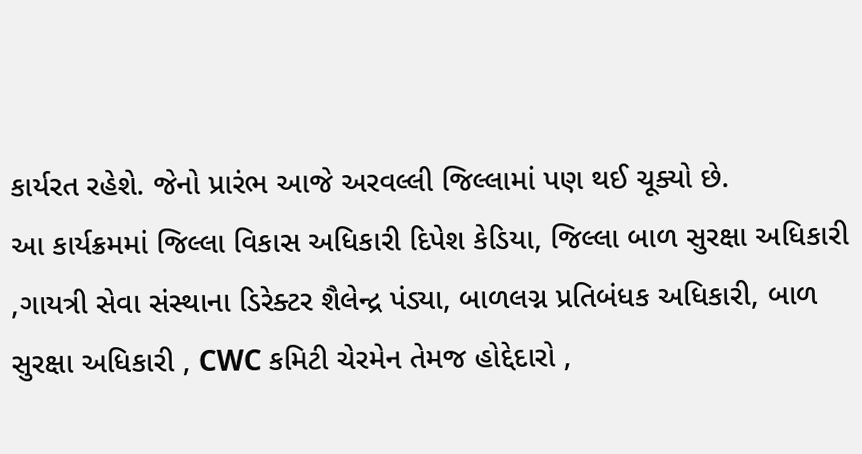કાર્યરત રહેશે. જેનો પ્રારંભ આજે અરવલ્લી જિલ્લામાં પણ થઈ ચૂક્યો છે.
આ કાર્યક્રમમાં જિલ્લા વિકાસ અધિકારી દિપેશ કેડિયા, જિલ્લા બાળ સુરક્ષા અધિકારી ,ગાયત્રી સેવા સંસ્થાના ડિરેક્ટર શૈલેન્દ્ર પંડ્યા, બાળલગ્ન પ્રતિબંધક અધિકારી, બાળ સુરક્ષા અધિકારી , CWC કમિટી ચેરમેન તેમજ હોદ્દેદારો ,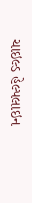ચાઇલ્ડ હેલ્પલાઇન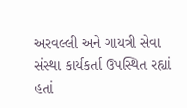અરવલ્લી અને ગાયત્રી સેવા સંસ્થા કાર્યકર્તા ઉપસ્થિત રહ્યાં હતાં